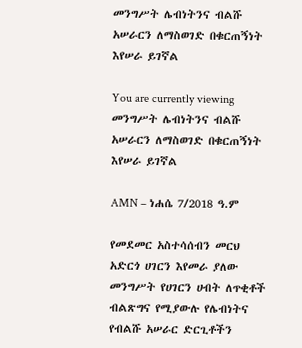መንግሥት ሌብነትንና ብልሹ አሠራርን ለማስወገድ በቁርጠኝነት እየሠራ ይገኛል

You are currently viewing መንግሥት ሌብነትንና ብልሹ አሠራርን ለማስወገድ በቁርጠኝነት እየሠራ ይገኛል

AMN – ነሐሴ 7/2018 ዓ.ም

የመደመር አስተሳሰብን መርህ አድርጎ ሀገርን እየመራ ያለው መንግሥት የሀገርን ሀብት ለጥቂቶች ብልጽግና የሚያውሉ የሌብነትና የብልሹ አሠራር ድርጊቶችን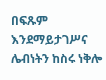በፍጹም እንደማይታገሥና ሌብነትን ከስሩ ነቅሎ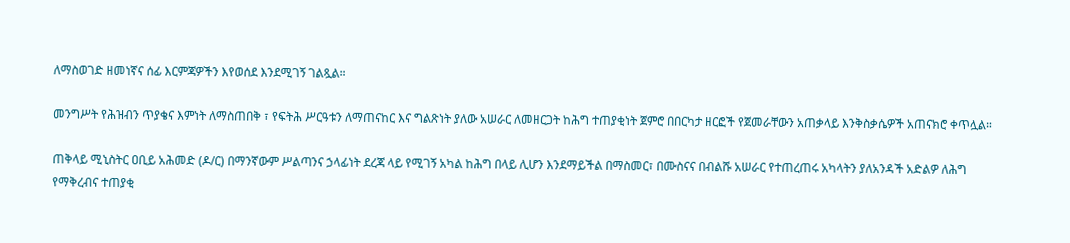ለማስወገድ ዘመነኛና ሰፊ እርምጃዎችን እየወሰደ እንደሚገኝ ገልጿል።

መንግሥት የሕዝብን ጥያቄና እምነት ለማስጠበቅ ፣ የፍትሕ ሥርዓቱን ለማጠናከር እና ግልጽነት ያለው አሠራር ለመዘርጋት ከሕግ ተጠያቂነት ጀምሮ በበርካታ ዘርፎች የጀመራቸውን አጠቃላይ እንቅስቃሴዎች አጠናክሮ ቀጥሏል።

ጠቅላይ ሚኒስትር ዐቢይ አሕመድ (ዶ/ር) በማንኛውም ሥልጣንና ኃላፊነት ደረጃ ላይ የሚገኝ አካል ከሕግ በላይ ሊሆን እንደማይችል በማስመር፣ በሙስናና በብልሹ አሠራር የተጠረጠሩ አካላትን ያለአንዳች አድልዎ ለሕግ የማቅረብና ተጠያቂ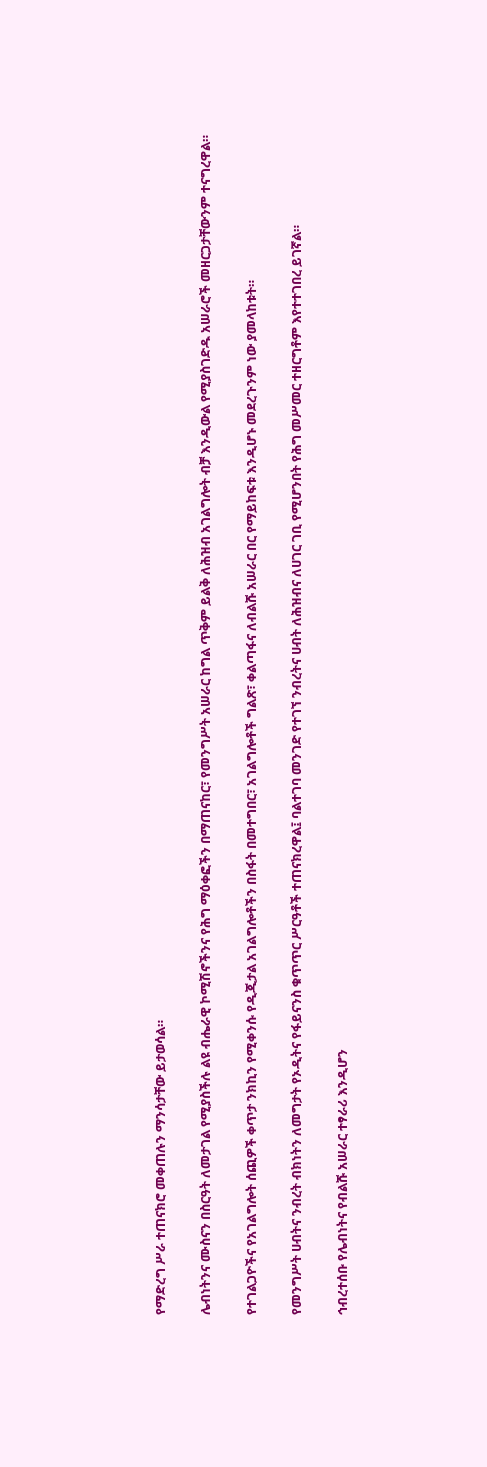የማድረግ ሥራ ተጠናክሮ መቀጠሉን ማንሳታቸው ይታወሳል።

ሌብነትንና ሙስናን በስርዓት ለመታገል የሚያስችሉ ልዩ ብሔራዊ ኮሚሽኖችንና የሕግ ማዕቀፎችን በማጠናከር፣ የመንግሥት አሠራር ከግል ጥቅም ይልቅ ለሕዝብ አገልግሎት ብቻ እንዲውል የሚያስገድዱ አሠራሮች መዘርጋታቸውንም ተናግረዋል።

የተገልጋዮችና የአገልግሎት ሰጪዎች ቀጥታ ንክኪን የሚቀንሱ የዲጂታል አገልግሎቶችን በስፋት በመተግበር፣ አገልግሎቶች ግልጽ፣ ቀልጣፋና ለብልሹ አሠራር በር የማይከፍቱ እንዲሆኑ መደረጉንም ነው ያመላከቱት።

የመንግሥት ሀብትና ንብረት ብክነትን ለመግታት የኦዲትና የፋይናንስ ቁጥጥር ሥርዓቶች ተጠናክረዋል፤ ባልተገባ መንገድ የተገኘ ንብረትና ሀብት ለሕዝብና ለሀገር ገቢ የሚሆንበት የሕግ መሥመር ተዘርግቶም እየተተገበረ ይገኛል።

ኅብረተሰቡ የሌብነትና የብልሹ አሠራር ተፃራሪ እንዲሆን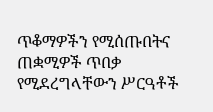ጥቆማዎችን የሚሰጡበትና ጠቋሚዎች ጥበቃ የሚደረግላቸውን ሥርዓቶች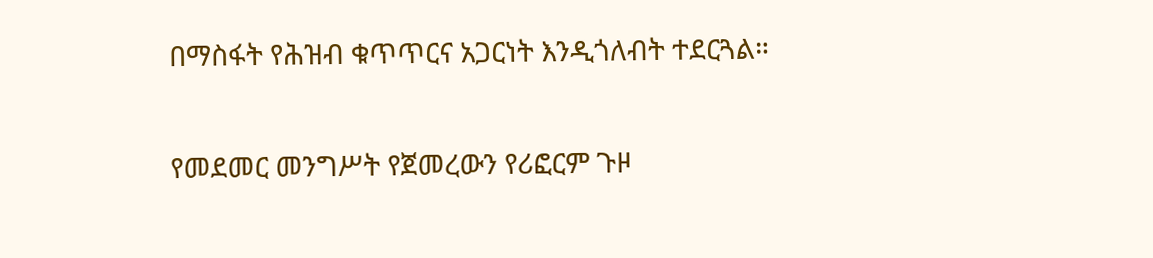በማስፋት የሕዝብ ቁጥጥርና አጋርነት እንዲጎለብት ተደርጓል።

የመደመር መንግሥት የጀመረውን የሪፎርም ጉዞ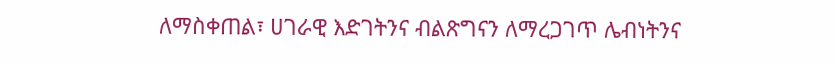ለማስቀጠል፣ ሀገራዊ እድገትንና ብልጽግናን ለማረጋገጥ ሌብነትንና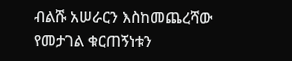ብልሹ አሠራርን እስከመጨረሻው የመታገል ቁርጠኝነቱን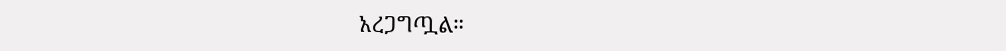አረጋግጧል።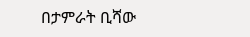በታምራት ቢሻው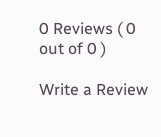0 Reviews ( 0 out of 0 )

Write a Review